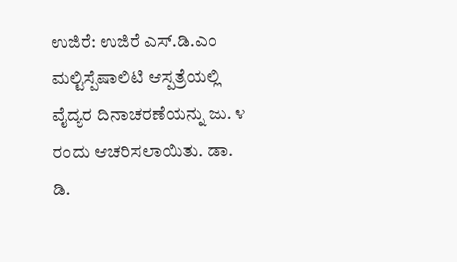ಉಜಿರೆ: ಉಜಿರೆ ಎಸ್.ಡಿ.ಎಂ ಮಲ್ಟಿಸ್ಪೆಷಾಲಿಟಿ ಆಸ್ಪತ್ರೆಯಲ್ಲಿ ವೈದ್ಯರ ದಿನಾಚರಣೆಯನ್ನು ಜು. ೪ ರಂದು ಆಚರಿಸಲಾಯಿತು. ಡಾ. ಡಿ.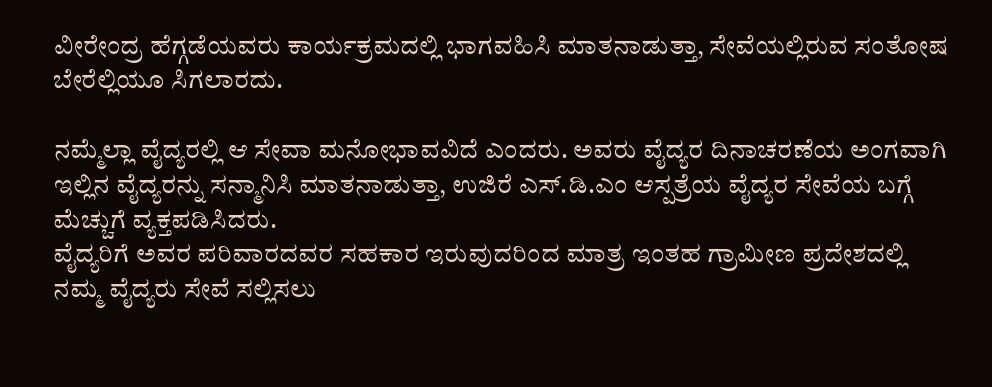ವೀರೇಂದ್ರ ಹೆಗ್ಗಡೆಯವರು ಕಾರ್ಯಕ್ರಮದಲ್ಲಿ ಭಾಗವಹಿಸಿ ಮಾತನಾಡುತ್ತಾ, ಸೇವೆಯಲ್ಲಿರುವ ಸಂತೋಷ ಬೇರೆಲ್ಲಿಯೂ ಸಿಗಲಾರದು.

ನಮ್ಮೆಲ್ಲಾ ವೈದ್ಯರಲ್ಲಿ ಆ ಸೇವಾ ಮನೋಭಾವವಿದೆ ಎಂದರು. ಅವರು ವೈದ್ಯರ ದಿನಾಚರಣೆಯ ಅಂಗವಾಗಿ ಇಲ್ಲಿನ ವೈದ್ಯರನ್ನು ಸನ್ಮಾನಿಸಿ ಮಾತನಾಡುತ್ತಾ, ಉಜಿರೆ ಎಸ್.ಡಿ.ಎಂ ಆಸ್ಪತ್ರೆಯ ವೈದ್ಯರ ಸೇವೆಯ ಬಗ್ಗೆ ಮೆಚ್ಚುಗೆ ವ್ಯಕ್ತಪಡಿಸಿದರು.
ವೈದ್ಯರಿಗೆ ಅವರ ಪರಿವಾರದವರ ಸಹಕಾರ ಇರುವುದರಿಂದ ಮಾತ್ರ ಇಂತಹ ಗ್ರಾಮೀಣ ಪ್ರದೇಶದಲ್ಲಿ ನಮ್ಮ ವೈದ್ಯರು ಸೇವೆ ಸಲ್ಲಿಸಲು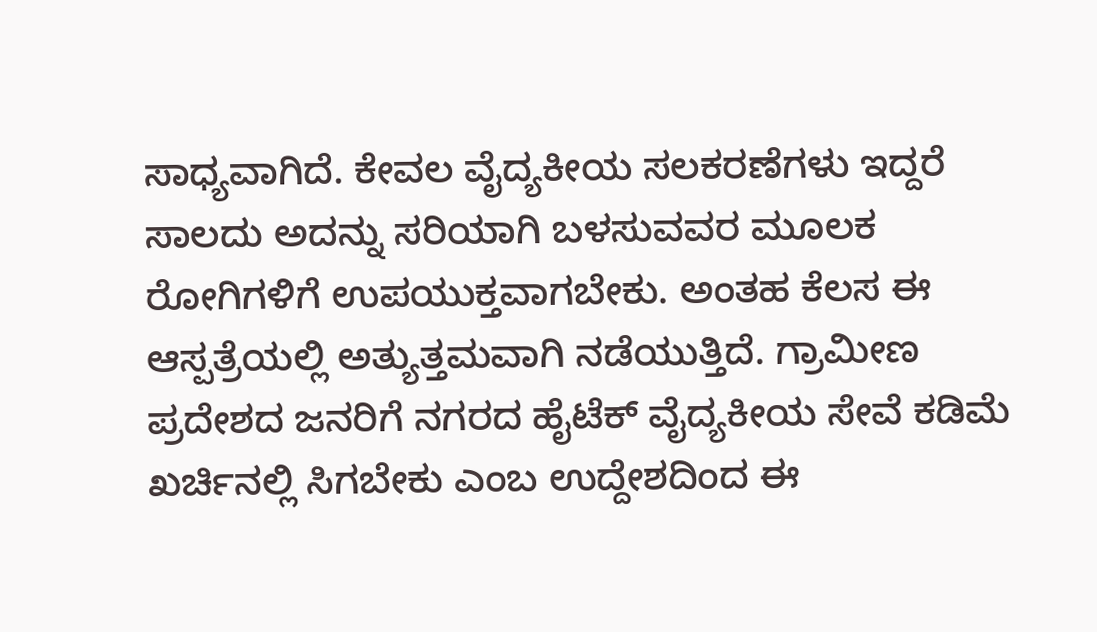ಸಾಧ್ಯವಾಗಿದೆ. ಕೇವಲ ವೈದ್ಯಕೀಯ ಸಲಕರಣೆಗಳು ಇದ್ದರೆ ಸಾಲದು ಅದನ್ನು ಸರಿಯಾಗಿ ಬಳಸುವವರ ಮೂಲಕ ರೋಗಿಗಳಿಗೆ ಉಪಯುಕ್ತವಾಗಬೇಕು. ಅಂತಹ ಕೆಲಸ ಈ ಆಸ್ಪತ್ರೆಯಲ್ಲಿ ಅತ್ಯುತ್ತಮವಾಗಿ ನಡೆಯುತ್ತಿದೆ. ಗ್ರಾಮೀಣ ಪ್ರದೇಶದ ಜನರಿಗೆ ನಗರದ ಹೈಟೆಕ್ ವೈದ್ಯಕೀಯ ಸೇವೆ ಕಡಿಮೆ ಖರ್ಚಿನಲ್ಲಿ ಸಿಗಬೇಕು ಎಂಬ ಉದ್ದೇಶದಿಂದ ಈ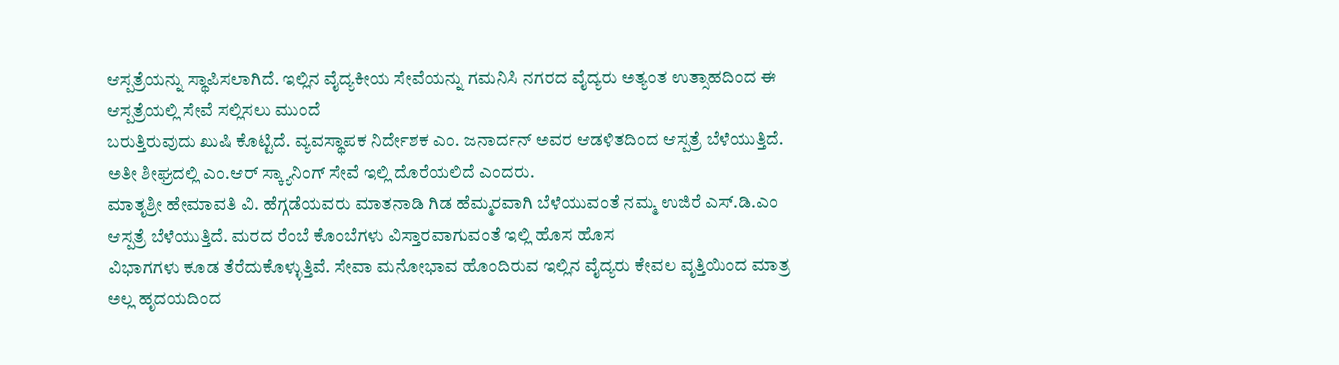ಆಸ್ಪತ್ರೆಯನ್ನು ಸ್ಥಾಪಿಸಲಾಗಿದೆ. ಇಲ್ಲಿನ ವೈದ್ಯಕೀಯ ಸೇವೆಯನ್ನು ಗಮನಿಸಿ ನಗರದ ವೈದ್ಯರು ಅತ್ಯಂತ ಉತ್ಸಾಹದಿಂದ ಈ ಆಸ್ಪತ್ರೆಯಲ್ಲಿ ಸೇವೆ ಸಲ್ಲಿಸಲು ಮುಂದೆ
ಬರುತ್ತಿರುವುದು ಖುಷಿ ಕೊಟ್ಟಿದೆ. ವ್ಯವಸ್ಥಾಪಕ ನಿರ್ದೇಶಕ ಎಂ. ಜನಾರ್ದನ್ ಅವರ ಆಡಳಿತದಿಂದ ಆಸ್ಪತ್ರೆ ಬೆಳೆಯುತ್ತಿದೆ. ಅತೀ ಶೀಘ್ರದಲ್ಲಿ ಎಂ.ಆರ್ ಸ್ಕ್ಯಾನಿಂಗ್ ಸೇವೆ ಇಲ್ಲಿ ದೊರೆಯಲಿದೆ ಎಂದರು.
ಮಾತೃಶ್ರೀ ಹೇಮಾವತಿ ವಿ. ಹೆಗ್ಗಡೆಯವರು ಮಾತನಾಡಿ ಗಿಡ ಹೆಮ್ಮರವಾಗಿ ಬೆಳೆಯುವಂತೆ ನಮ್ಮ ಉಜಿರೆ ಎಸ್.ಡಿ.ಎಂ ಆಸ್ಪತ್ರೆ ಬೆಳೆಯುತ್ತಿದೆ. ಮರದ ರೆಂಬೆ ಕೊಂಬೆಗಳು ವಿಸ್ತಾರವಾಗುವಂತೆ ಇಲ್ಲಿ ಹೊಸ ಹೊಸ
ವಿಭಾಗಗಳು ಕೂಡ ತೆರೆದುಕೊಳ್ಳುತ್ತಿವೆ. ಸೇವಾ ಮನೋಭಾವ ಹೊಂದಿರುವ ಇಲ್ಲಿನ ವೈದ್ಯರು ಕೇವಲ ವೃತ್ತಿಯಿಂದ ಮಾತ್ರ ಅಲ್ಲ ಹೃದಯದಿಂದ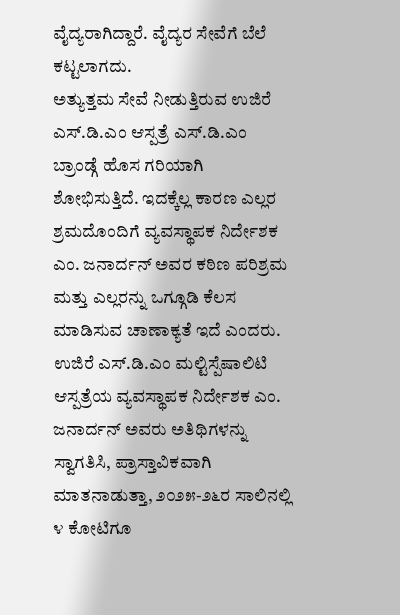ವೈದ್ಯರಾಗಿದ್ದಾರೆ. ವೈದ್ಯರ ಸೇವೆಗೆ ಬೆಲೆ ಕಟ್ಟಲಾಗದು.
ಅತ್ಯುತ್ತಮ ಸೇವೆ ನೀಡುತ್ತಿರುವ ಉಜಿರೆ ಎಸ್.ಡಿ.ಎಂ ಆಸ್ಪತ್ರೆ ಎಸ್.ಡಿ.ಎಂ ಬ್ರಾಂಡ್ಗೆ ಹೊಸ ಗರಿಯಾಗಿ ಶೋಭಿಸುತ್ತಿದೆ. ಇದಕ್ಕೆಲ್ಲ ಕಾರಣ ಎಲ್ಲರ ಶ್ರಮದೊಂದಿಗೆ ವ್ಯವಸ್ಥಾಪಕ ನಿರ್ದೇಶಕ ಎಂ. ಜನಾರ್ದನ್ ಅವರ ಕಠಿಣ ಪರಿಶ್ರಮ ಮತ್ತು ಎಲ್ಲರನ್ನು ಒಗ್ಗೂಡಿ ಕೆಲಸ ಮಾಡಿಸುವ ಚಾಣಾಕ್ಯತೆ ಇದೆ ಎಂದರು.
ಉಜಿರೆ ಎಸ್.ಡಿ.ಎಂ ಮಲ್ಟಿಸ್ಪೆಷಾಲಿಟಿ ಆಸ್ಪತ್ರೆಯ ವ್ಯವಸ್ಥಾಪಕ ನಿರ್ದೇಶಕ ಎಂ. ಜನಾರ್ದನ್ ಅವರು ಅತಿಥಿಗಳನ್ನು ಸ್ವಾಗತಿಸಿ, ಪ್ರಾಸ್ತಾವಿಕವಾಗಿ ಮಾತನಾಡುತ್ತಾ, ೨೦೨೫-೨೬ರ ಸಾಲಿನಲ್ಲಿ ೪ ಕೋಟಿಗೂ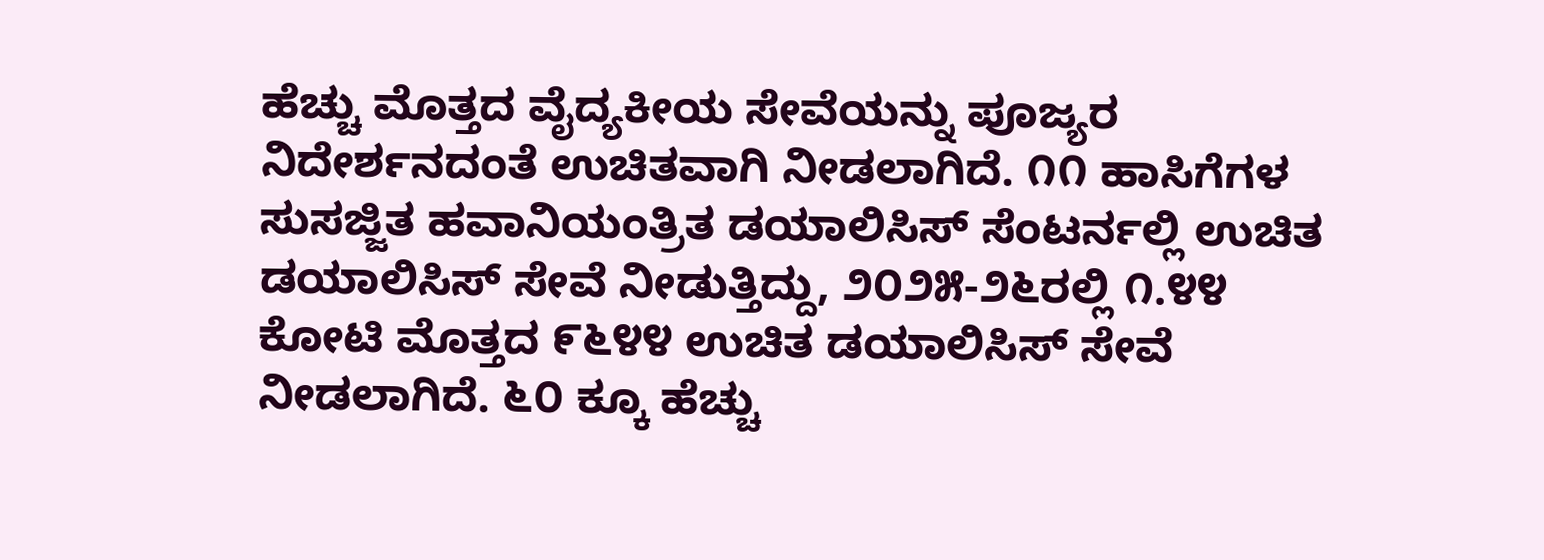ಹೆಚ್ಚು ಮೊತ್ತದ ವೈದ್ಯಕೀಯ ಸೇವೆಯನ್ನು ಪೂಜ್ಯರ ನಿದೇರ್ಶನದಂತೆ ಉಚಿತವಾಗಿ ನೀಡಲಾಗಿದೆ. ೧೧ ಹಾಸಿಗೆಗಳ ಸುಸಜ್ಜಿತ ಹವಾನಿಯಂತ್ರಿತ ಡಯಾಲಿಸಿಸ್ ಸೆಂಟರ್ನಲ್ಲಿ ಉಚಿತ ಡಯಾಲಿಸಿಸ್ ಸೇವೆ ನೀಡುತ್ತಿದ್ದು, ೨೦೨೫-೨೬ರಲ್ಲಿ ೧.೪೪ ಕೋಟಿ ಮೊತ್ತದ ೯೬೪೪ ಉಚಿತ ಡಯಾಲಿಸಿಸ್ ಸೇವೆ ನೀಡಲಾಗಿದೆ. ೬೦ ಕ್ಕೂ ಹೆಚ್ಚು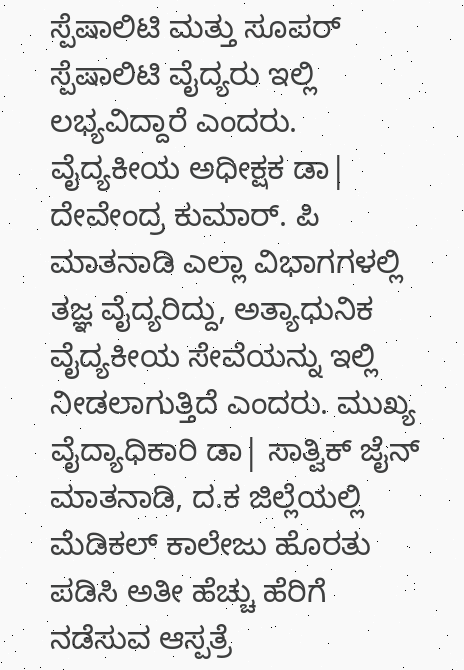ಸ್ಪೆಷಾಲಿಟಿ ಮತ್ತು ಸೂಪರ್ ಸ್ಪೆಷಾಲಿಟಿ ವೈದ್ಯರು ಇಲ್ಲಿ ಲಭ್ಯವಿದ್ದಾರೆ ಎಂದರು.
ವೈದ್ಯಕೀಯ ಅಧೀಕ್ಷಕ ಡಾ| ದೇವೇಂದ್ರ ಕುಮಾರ್. ಪಿ ಮಾತನಾಡಿ ಎಲ್ಲಾ ವಿಭಾಗಗಳಲ್ಲಿ ತಜ್ಞ ವೈದ್ಯರಿದ್ದು, ಅತ್ಯಾಧುನಿಕ ವೈದ್ಯಕೀಯ ಸೇವೆಯನ್ನು ಇಲ್ಲಿ ನೀಡಲಾಗುತ್ತಿದೆ ಎಂದರು. ಮುಖ್ಯ ವೈದ್ಯಾಧಿಕಾರಿ ಡಾ| ಸಾತ್ವಿಕ್ ಜೈನ್ ಮಾತನಾಡಿ, ದ.ಕ ಜಿಲ್ಲೆಯಲ್ಲಿ ಮೆಡಿಕಲ್ ಕಾಲೇಜು ಹೊರತು ಪಡಿಸಿ ಅತೀ ಹೆಚ್ಚು ಹೆರಿಗೆ ನಡೆಸುವ ಆಸ್ಪತ್ರೆ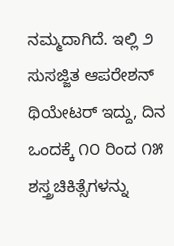ನಮ್ಮದಾಗಿದೆ. ಇಲ್ಲಿ ೨ ಸುಸಜ್ಜಿತ ಆಪರೇಶನ್ ಥಿಯೇಟರ್ ಇದ್ದು, ದಿನ ಒಂದಕ್ಕೆ ೧೦ ರಿಂದ ೧೫ ಶಸ್ತ್ರಚಿಕಿತ್ಸೆಗಳನ್ನು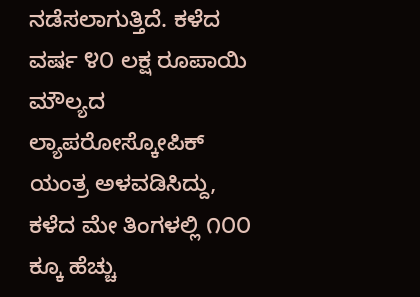ನಡೆಸಲಾಗುತ್ತಿದೆ. ಕಳೆದ ವರ್ಷ ೪೦ ಲಕ್ಷ ರೂಪಾಯಿ ಮೌಲ್ಯದ ಲ್ಯಾಪರೋಸ್ಕೋಪಿಕ್ ಯಂತ್ರ ಅಳವಡಿಸಿದ್ದು, ಕಳೆದ ಮೇ ತಿಂಗಳಲ್ಲಿ ೧೦೦ ಕ್ಕೂ ಹೆಚ್ಚು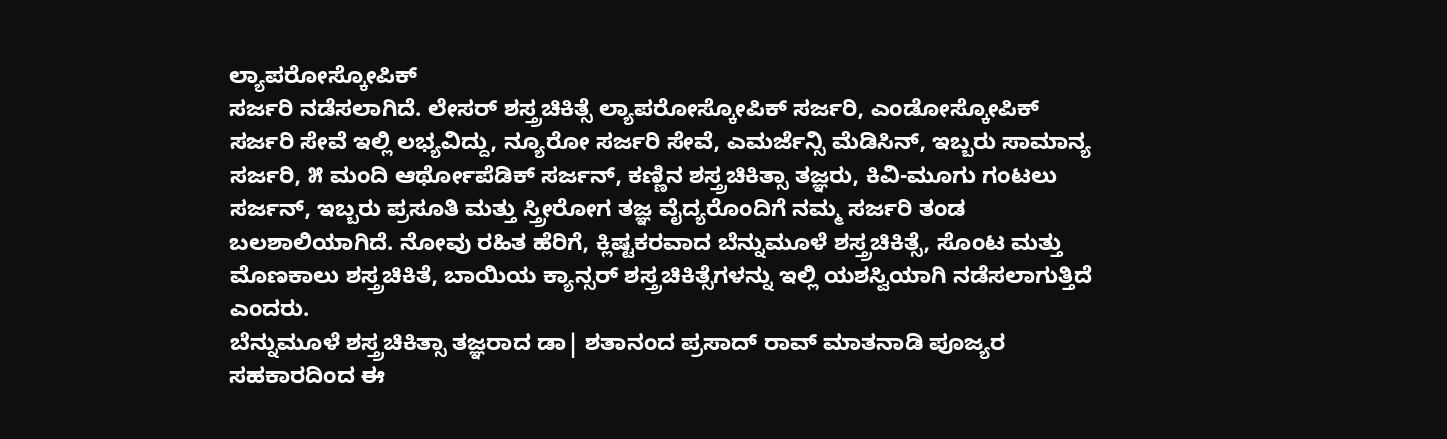ಲ್ಯಾಪರೋಸ್ಕೋಪಿಕ್
ಸರ್ಜರಿ ನಡೆಸಲಾಗಿದೆ. ಲೇಸರ್ ಶಸ್ತ್ರಚಿಕಿತ್ಸೆ ಲ್ಯಾಪರೋಸ್ಕೋಪಿಕ್ ಸರ್ಜರಿ, ಎಂಡೋಸ್ಕೋಪಿಕ್ ಸರ್ಜರಿ ಸೇವೆ ಇಲ್ಲಿ ಲಭ್ಯವಿದ್ದು, ನ್ಯೂರೋ ಸರ್ಜರಿ ಸೇವೆ, ಎಮರ್ಜೆನ್ಸಿ ಮೆಡಿಸಿನ್, ಇಬ್ಬರು ಸಾಮಾನ್ಯ ಸರ್ಜರಿ, ೫ ಮಂದಿ ಆರ್ಥೋಪೆಡಿಕ್ ಸರ್ಜನ್, ಕಣ್ಣಿನ ಶಸ್ತ್ರಚಿಕಿತ್ಸಾ ತಜ್ಞರು, ಕಿವಿ-ಮೂಗು ಗಂಟಲು ಸರ್ಜನ್, ಇಬ್ಬರು ಪ್ರಸೂತಿ ಮತ್ತು ಸ್ತ್ರೀರೋಗ ತಜ್ಞ ವೈದ್ಯರೊಂದಿಗೆ ನಮ್ಮ ಸರ್ಜರಿ ತಂಡ ಬಲಶಾಲಿಯಾಗಿದೆ. ನೋವು ರಹಿತ ಹೆರಿಗೆ, ಕ್ಲಿಷ್ಟಕರವಾದ ಬೆನ್ನುಮೂಳೆ ಶಸ್ತ್ರಚಿಕಿತ್ಸೆ, ಸೊಂಟ ಮತ್ತು ಮೊಣಕಾಲು ಶಸ್ತ್ರಚಿಕಿತೆ, ಬಾಯಿಯ ಕ್ಯಾನ್ಸರ್ ಶಸ್ತ್ರಚಿಕಿತ್ಸೆಗಳನ್ನು ಇಲ್ಲಿ ಯಶಸ್ವಿಯಾಗಿ ನಡೆಸಲಾಗುತ್ತಿದೆ ಎಂದರು.
ಬೆನ್ನುಮೂಳೆ ಶಸ್ತ್ರಚಿಕಿತ್ಸಾ ತಜ್ಞರಾದ ಡಾ| ಶತಾನಂದ ಪ್ರಸಾದ್ ರಾವ್ ಮಾತನಾಡಿ ಪೂಜ್ಯರ ಸಹಕಾರದಿಂದ ಈ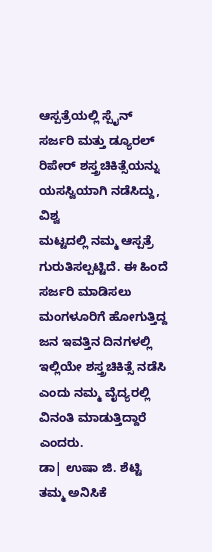ಆಸ್ಪತ್ರೆಯಲ್ಲಿ ಸ್ಪೈನ್ ಸರ್ಜರಿ ಮತ್ತು ಡ್ಯೂರಲ್ ರಿಪೇರ್ ಶಸ್ತ್ರಚಿಕಿತ್ಸೆಯನ್ನು ಯಸಸ್ವಿಯಾಗಿ ನಡೆಸಿದ್ದು, ವಿಶ್ವ
ಮಟ್ಟದಲ್ಲಿ ನಮ್ಮ ಆಸ್ಪತ್ರೆ ಗುರುತಿಸಲ್ಪಟ್ಟಿದೆ. ಈ ಹಿಂದೆ ಸರ್ಜರಿ ಮಾಡಿಸಲು ಮಂಗಳೂರಿಗೆ ಹೋಗುತ್ತಿದ್ದ ಜನ ಇವತ್ತಿನ ದಿನಗಳಲ್ಲಿ ಇಲ್ಲಿಯೇ ಶಸ್ತ್ರಚಿಕಿತ್ಸೆ ನಡೆಸಿ ಎಂದು ನಮ್ಮ ವೈದ್ಯರಲ್ಲಿ ವಿನಂತಿ ಮಾಡುತ್ತಿದ್ದಾರೆ ಎಂದರು.
ಡಾ| ಉಷಾ ಜಿ. ಶೆಟ್ಟಿ ತಮ್ಮ ಅನಿಸಿಕೆ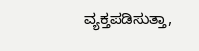ವ್ಯಕ್ತಪಡಿಸುತ್ತಾ,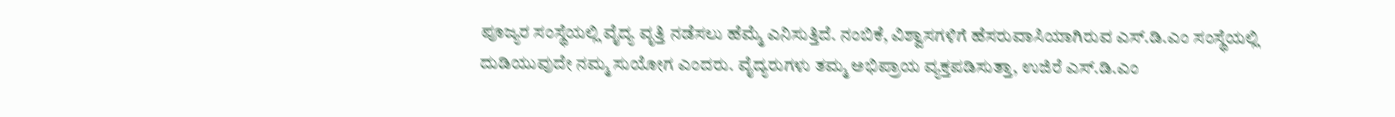ಪೂಜ್ಯರ ಸಂಸ್ಥೆಯಲ್ಲಿ ವೈದ್ಯ ವೃತ್ತಿ ನಡೆಸಲು ಹೆಮ್ಮೆ ಎನಿಸುತ್ತಿದೆ. ನಂಬಿಕೆ, ವಿಶ್ವಾಸಗಳಿಗೆ ಹೆಸರುವಾಸಿಯಾಗಿರುವ ಎಸ್.ಡಿ.ಎಂ ಸಂಸ್ಥೆಯಲ್ಲಿ ದುಡಿಯುವುದೇ ನಮ್ಮ ಸುಯೋಗ ಎಂದರು. ವೈದ್ಯರುಗಳು ತಮ್ಮ ಅಭಿಪ್ರಾಯ ವ್ಯಕ್ತಪಡಿಸುತ್ತಾ, ಉಜಿರೆ ಎಸ್.ಡಿ.ಎಂ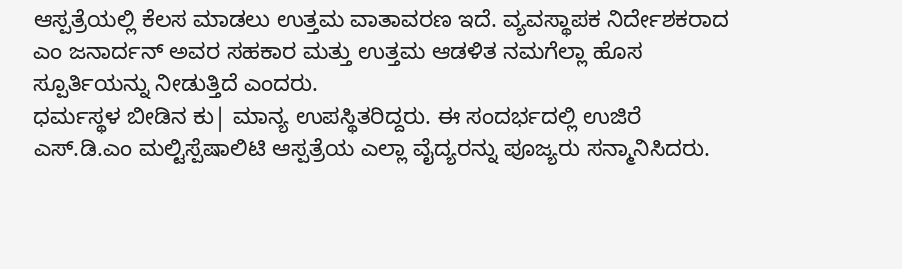ಆಸ್ಪತ್ರೆಯಲ್ಲಿ ಕೆಲಸ ಮಾಡಲು ಉತ್ತಮ ವಾತಾವರಣ ಇದೆ. ವ್ಯವಸ್ಥಾಪಕ ನಿರ್ದೇಶಕರಾದ ಎಂ ಜನಾರ್ದನ್ ಅವರ ಸಹಕಾರ ಮತ್ತು ಉತ್ತಮ ಆಡಳಿತ ನಮಗೆಲ್ಲಾ ಹೊಸ ಸ್ಪೂರ್ತಿಯನ್ನು ನೀಡುತ್ತಿದೆ ಎಂದರು.
ಧರ್ಮಸ್ಥಳ ಬೀಡಿನ ಕು| ಮಾನ್ಯ ಉಪಸ್ಥಿತರಿದ್ದರು. ಈ ಸಂದರ್ಭದಲ್ಲಿ ಉಜಿರೆ ಎಸ್.ಡಿ.ಎಂ ಮಲ್ಟಿಸ್ಪೆಷಾಲಿಟಿ ಆಸ್ಪತ್ರೆಯ ಎಲ್ಲಾ ವೈದ್ಯರನ್ನು ಪೂಜ್ಯರು ಸನ್ಮಾನಿಸಿದರು.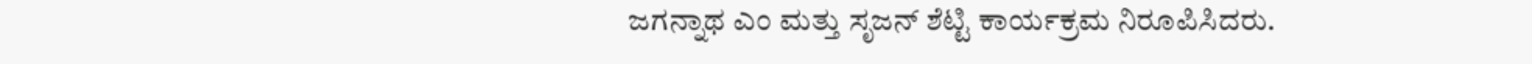ಜಗನ್ನಾಥ ಎಂ ಮತ್ತು ಸೃಜನ್ ಶೆಟ್ಟಿ ಕಾರ್ಯಕ್ರಮ ನಿರೂಪಿಸಿದರು.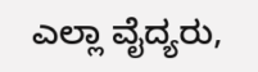ಎಲ್ಲಾ ವೈದ್ಯರು,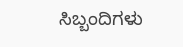ಸಿಬ್ಬಂದಿಗಳು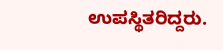ಉಪಸ್ಥಿತರಿದ್ದರು.